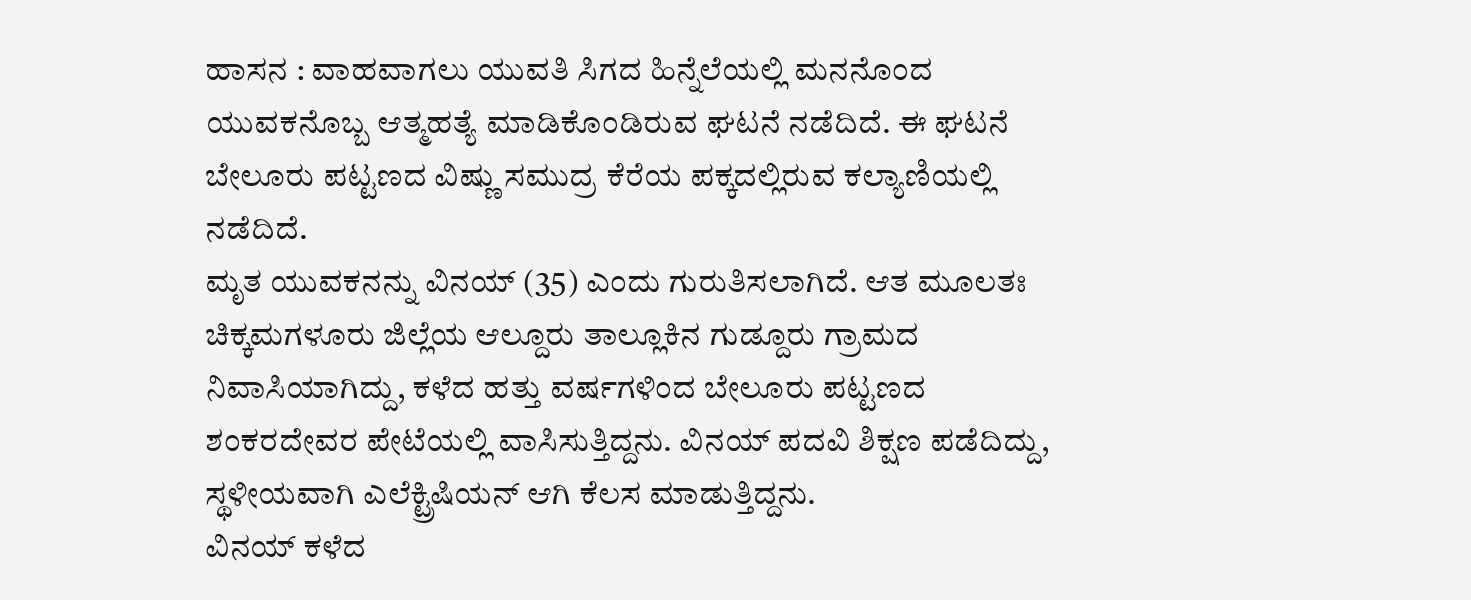ಹಾಸನ : ವಾಹವಾಗಲು ಯುವತಿ ಸಿಗದ ಹಿನ್ನೆಲೆಯಲ್ಲಿ ಮನನೊಂದ ಯುವಕನೊಬ್ಬ ಆತ್ಮಹತ್ಯೆ ಮಾಡಿಕೊಂಡಿರುವ ಘಟನೆ ನಡೆದಿದೆ. ಈ ಘಟನೆ ಬೇಲೂರು ಪಟ್ಟಣದ ವಿಷ್ಣು ಸಮುದ್ರ ಕೆರೆಯ ಪಕ್ಕದಲ್ಲಿರುವ ಕಲ್ಯಾಣಿಯಲ್ಲಿ ನಡೆದಿದೆ.
ಮೃತ ಯುವಕನನ್ನು ವಿನಯ್ (35) ಎಂದು ಗುರುತಿಸಲಾಗಿದೆ. ಆತ ಮೂಲತಃ ಚಿಕ್ಕಮಗಳೂರು ಜಿಲ್ಲೆಯ ಆಲ್ದೂರು ತಾಲ್ಲೂಕಿನ ಗುಡ್ದೂರು ಗ್ರಾಮದ ನಿವಾಸಿಯಾಗಿದ್ದು, ಕಳೆದ ಹತ್ತು ವರ್ಷಗಳಿಂದ ಬೇಲೂರು ಪಟ್ಟಣದ ಶಂಕರದೇವರ ಪೇಟೆಯಲ್ಲಿ ವಾಸಿಸುತ್ತಿದ್ದನು. ವಿನಯ್ ಪದವಿ ಶಿಕ್ಷಣ ಪಡೆದಿದ್ದು, ಸ್ಥಳೀಯವಾಗಿ ಎಲೆಕ್ಟ್ರಿಷಿಯನ್ ಆಗಿ ಕೆಲಸ ಮಾಡುತ್ತಿದ್ದನು.
ವಿನಯ್ ಕಳೆದ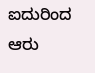ಐದುರಿಂದ ಆರು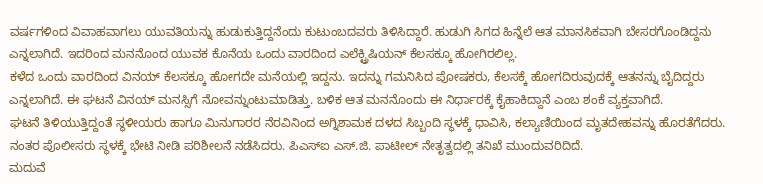ವರ್ಷಗಳಿಂದ ವಿವಾಹವಾಗಲು ಯುವತಿಯನ್ನು ಹುಡುಕುತ್ತಿದ್ದನೆಂದು ಕುಟುಂಬದವರು ತಿಳಿಸಿದ್ದಾರೆ. ಹುಡುಗಿ ಸಿಗದ ಹಿನ್ನೆಲೆ ಆತ ಮಾನಸಿಕವಾಗಿ ಬೇಸರಗೊಂಡಿದ್ದನು ಎನ್ನಲಾಗಿದೆ. ಇದರಿಂದ ಮನನೊಂದ ಯುವಕ ಕೊನೆಯ ಒಂದು ವಾರದಿಂದ ಎಲೆಕ್ಟ್ರಿಷಿಯನ್ ಕೆಲಸಕ್ಕೂ ಹೋಗಿರಲಿಲ್ಲ.
ಕಳೆದ ಒಂದು ವಾರದಿಂದ ವಿನಯ್ ಕೆಲಸಕ್ಕೂ ಹೋಗದೇ ಮನೆಯಲ್ಲಿ ಇದ್ದನು. ಇದನ್ನು ಗಮನಿಸಿದ ಪೋಷಕರು, ಕೆಲಸಕ್ಕೆ ಹೋಗದಿರುವುದಕ್ಕೆ ಆತನನ್ನು ಬೈದಿದ್ದರು ಎನ್ನಲಾಗಿದೆ. ಈ ಘಟನೆ ವಿನಯ್ ಮನಸ್ಸಿಗೆ ನೋವನ್ನುಂಟುಮಾಡಿತ್ತು. ಬಳಿಕ ಆತ ಮನನೊಂದು ಈ ನಿರ್ಧಾರಕ್ಕೆ ಕೈಹಾಕಿದ್ದಾನೆ ಎಂಬ ಶಂಕೆ ವ್ಯಕ್ತವಾಗಿದೆ.
ಘಟನೆ ತಿಳಿಯುತ್ತಿದ್ದಂತೆ ಸ್ಥಳೀಯರು ಹಾಗೂ ಮಿನುಗಾರರ ನೆರವಿನಿಂದ ಅಗ್ನಿಶಾಮಕ ದಳದ ಸಿಬ್ಬಂದಿ ಸ್ಥಳಕ್ಕೆ ಧಾವಿಸಿ, ಕಲ್ಯಾಣಿಯಿಂದ ಮೃತದೇಹವನ್ನು ಹೊರತೆಗೆದರು. ನಂತರ ಪೊಲೀಸರು ಸ್ಥಳಕ್ಕೆ ಭೇಟಿ ನೀಡಿ ಪರಿಶೀಲನೆ ನಡೆಸಿದರು. ಪಿಎಸ್ಐ ಎಸ್.ಜಿ. ಪಾಟೀಲ್ ನೇತೃತ್ವದಲ್ಲಿ ತನಿಖೆ ಮುಂದುವರಿದಿದೆ.
ಮದುವೆ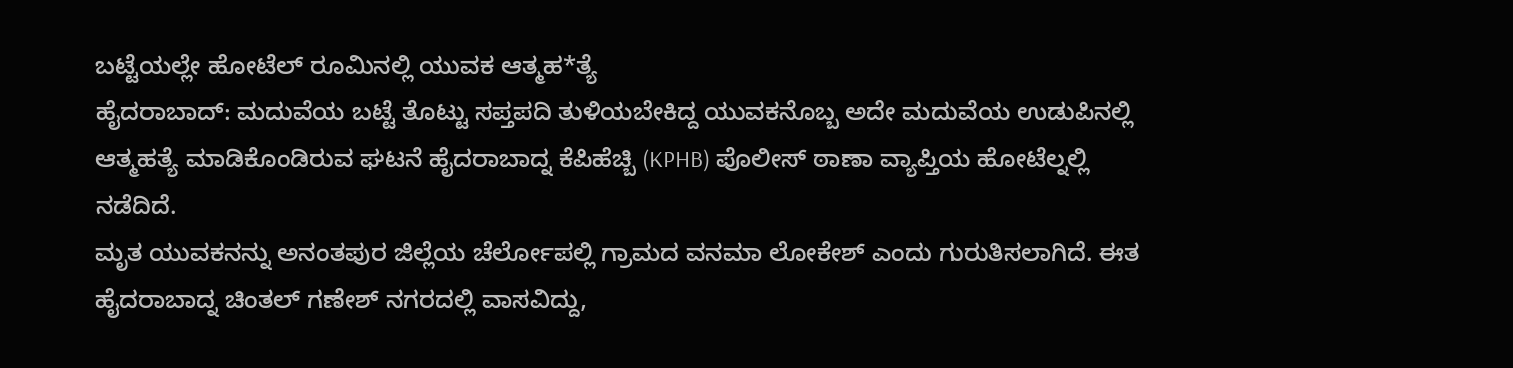ಬಟ್ಟೆಯಲ್ಲೇ ಹೋಟೆಲ್ ರೂಮಿನಲ್ಲಿ ಯುವಕ ಆತ್ಮಹ*ತ್ಯೆ
ಹೈದರಾಬಾದ್: ಮದುವೆಯ ಬಟ್ಟೆ ತೊಟ್ಟು ಸಪ್ತಪದಿ ತುಳಿಯಬೇಕಿದ್ದ ಯುವಕನೊಬ್ಬ ಅದೇ ಮದುವೆಯ ಉಡುಪಿನಲ್ಲಿ ಆತ್ಮಹತ್ಯೆ ಮಾಡಿಕೊಂಡಿರುವ ಘಟನೆ ಹೈದರಾಬಾದ್ನ ಕೆಪಿಹೆಚ್ಬಿ (KPHB) ಪೊಲೀಸ್ ಠಾಣಾ ವ್ಯಾಪ್ತಿಯ ಹೋಟೆಲ್ನಲ್ಲಿ ನಡೆದಿದೆ.
ಮೃತ ಯುವಕನನ್ನು ಅನಂತಪುರ ಜಿಲ್ಲೆಯ ಚೆರ್ಲೋಪಲ್ಲಿ ಗ್ರಾಮದ ವನಮಾ ಲೋಕೇಶ್ ಎಂದು ಗುರುತಿಸಲಾಗಿದೆ. ಈತ ಹೈದರಾಬಾದ್ನ ಚಿಂತಲ್ ಗಣೇಶ್ ನಗರದಲ್ಲಿ ವಾಸವಿದ್ದು,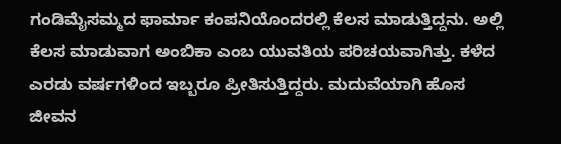ಗಂಡಿಮೈಸಮ್ಮದ ಫಾರ್ಮಾ ಕಂಪನಿಯೊಂದರಲ್ಲಿ ಕೆಲಸ ಮಾಡುತ್ತಿದ್ದನು. ಅಲ್ಲಿ ಕೆಲಸ ಮಾಡುವಾಗ ಅಂಬಿಕಾ ಎಂಬ ಯುವತಿಯ ಪರಿಚಯವಾಗಿತ್ತು. ಕಳೆದ ಎರಡು ವರ್ಷಗಳಿಂದ ಇಬ್ಬರೂ ಪ್ರೀತಿಸುತ್ತಿದ್ದರು. ಮದುವೆಯಾಗಿ ಹೊಸ ಜೀವನ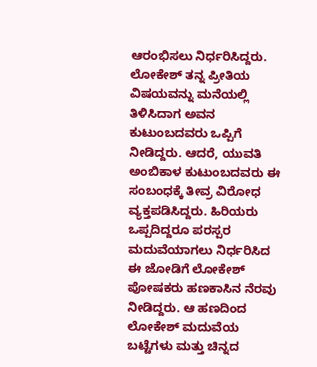ಆರಂಭಿಸಲು ನಿರ್ಧರಿಸಿದ್ದರು.
ಲೋಕೇಶ್ ತನ್ನ ಪ್ರೀತಿಯ ವಿಷಯವನ್ನು ಮನೆಯಲ್ಲಿ ತಿಳಿಸಿದಾಗ ಅವನ ಕುಟುಂಬದವರು ಒಪ್ಪಿಗೆ ನೀಡಿದ್ದರು. ಆದರೆ, ಯುವತಿ ಅಂಬಿಕಾಳ ಕುಟುಂಬದವರು ಈ ಸಂಬಂಧಕ್ಕೆ ತೀವ್ರ ವಿರೋಧ ವ್ಯಕ್ತಪಡಿಸಿದ್ದರು. ಹಿರಿಯರು ಒಪ್ಪದಿದ್ದರೂ ಪರಸ್ಪರ ಮದುವೆಯಾಗಲು ನಿರ್ಧರಿಸಿದ ಈ ಜೋಡಿಗೆ ಲೋಕೇಶ್ ಪೋಷಕರು ಹಣಕಾಸಿನ ನೆರವು ನೀಡಿದ್ದರು. ಆ ಹಣದಿಂದ ಲೋಕೇಶ್ ಮದುವೆಯ ಬಟ್ಟೆಗಳು ಮತ್ತು ಚಿನ್ನದ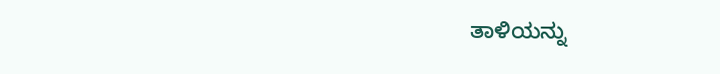ತಾಳಿಯನ್ನು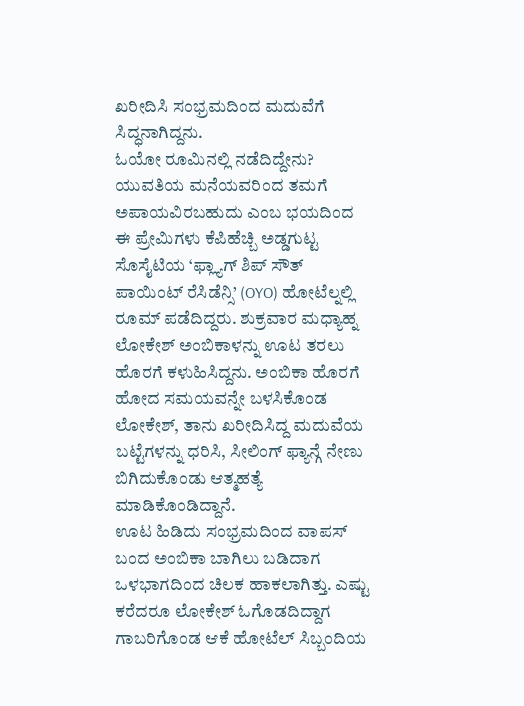ಖರೀದಿಸಿ ಸಂಭ್ರಮದಿಂದ ಮದುವೆಗೆ ಸಿದ್ಧನಾಗಿದ್ದನು.
ಓಯೋ ರೂಮಿನಲ್ಲಿ ನಡೆದಿದ್ದೇನು?
ಯುವತಿಯ ಮನೆಯವರಿಂದ ತಮಗೆ ಅಪಾಯವಿರಬಹುದು ಎಂಬ ಭಯದಿಂದ ಈ ಪ್ರೇಮಿಗಳು ಕೆಪಿಹೆಚ್ಬಿ ಅಡ್ಡಗುಟ್ಟ ಸೊಸೈಟಿಯ ‘ಫ್ಲ್ಯಾಗ್ ಶಿಪ್ ಸೌತ್ ಪಾಯಿಂಟ್ ರೆಸಿಡೆನ್ಸಿ’ (OYO) ಹೋಟೆಲ್ನಲ್ಲಿ ರೂಮ್ ಪಡೆದಿದ್ದರು. ಶುಕ್ರವಾರ ಮಧ್ಯಾಹ್ನ ಲೋಕೇಶ್ ಅಂಬಿಕಾಳನ್ನು ಊಟ ತರಲು ಹೊರಗೆ ಕಳುಹಿಸಿದ್ದನು. ಅಂಬಿಕಾ ಹೊರಗೆ ಹೋದ ಸಮಯವನ್ನೇ ಬಳಸಿಕೊಂಡ ಲೋಕೇಶ್, ತಾನು ಖರೀದಿಸಿದ್ದ ಮದುವೆಯ ಬಟ್ಟೆಗಳನ್ನು ಧರಿಸಿ, ಸೀಲಿಂಗ್ ಫ್ಯಾನ್ಗೆ ನೇಣು ಬಿಗಿದುಕೊಂಡು ಆತ್ಮಹತ್ಯೆ ಮಾಡಿಕೊಂಡಿದ್ದಾನೆ.
ಊಟ ಹಿಡಿದು ಸಂಭ್ರಮದಿಂದ ವಾಪಸ್ ಬಂದ ಅಂಬಿಕಾ ಬಾಗಿಲು ಬಡಿದಾಗ ಒಳಭಾಗದಿಂದ ಚಿಲಕ ಹಾಕಲಾಗಿತ್ತು. ಎಷ್ಟು ಕರೆದರೂ ಲೋಕೇಶ್ ಓಗೊಡದಿದ್ದಾಗ ಗಾಬರಿಗೊಂಡ ಆಕೆ ಹೋಟೆಲ್ ಸಿಬ್ಬಂದಿಯ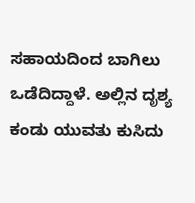ಸಹಾಯದಿಂದ ಬಾಗಿಲು ಒಡೆದಿದ್ದಾಳೆ. ಅಲ್ಲಿನ ದೃಶ್ಯ ಕಂಡು ಯುವತು ಕುಸಿದು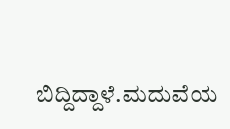ಬಿದ್ದಿದ್ದಾಳೆ.ಮದುವೆಯ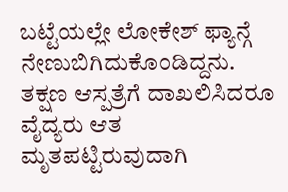ಬಟ್ಟೆಯಲ್ಲೇ ಲೋಕೇಶ್ ಫ್ಯಾನ್ಗೆ ನೇಣುಬಿಗಿದುಕೊಂಡಿದ್ದನು. ತಕ್ಷಣ ಆಸ್ಪತ್ರೆಗೆ ದಾಖಲಿಸಿದರೂ ವೈದ್ಯರು ಆತ ಮೃತಪಟ್ಟಿರುವುದಾಗಿ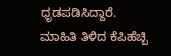ಧೃಡಪಡಿಸಿದ್ದಾರೆ.
ಮಾಹಿತಿ ತಿಳಿದ ಕೆಪಿಹೆಚ್ಬಿ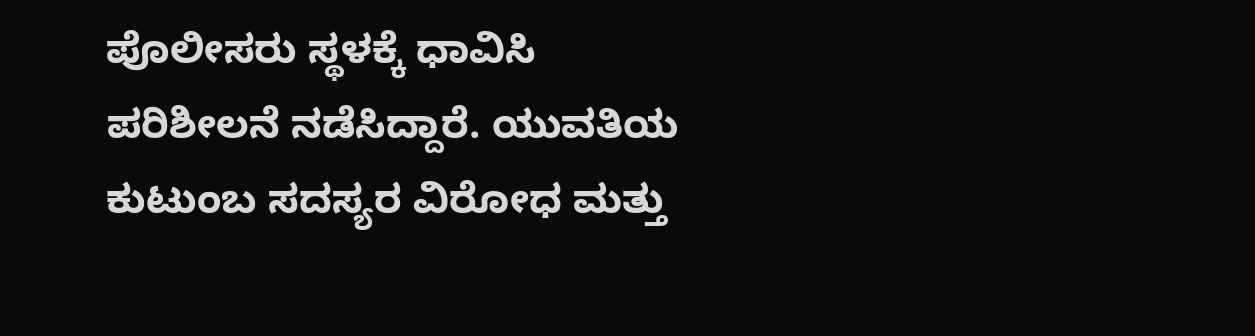ಪೊಲೀಸರು ಸ್ಥಳಕ್ಕೆ ಧಾವಿಸಿ ಪರಿಶೀಲನೆ ನಡೆಸಿದ್ದಾರೆ. ಯುವತಿಯ ಕುಟುಂಬ ಸದಸ್ಯರ ವಿರೋಧ ಮತ್ತು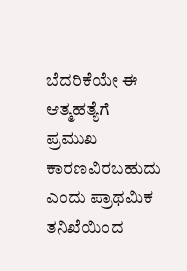ಬೆದರಿಕೆಯೇ ಈ ಆತ್ಮಹತ್ಯೆಗೆ ಪ್ರಮುಖ ಕಾರಣವಿರಬಹುದು ಎಂದು ಪ್ರಾಥಮಿಕ ತನಿಖೆಯಿಂದ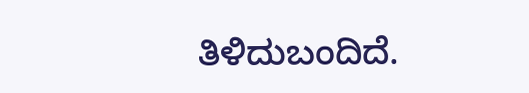ತಿಳಿದುಬಂದಿದೆ.